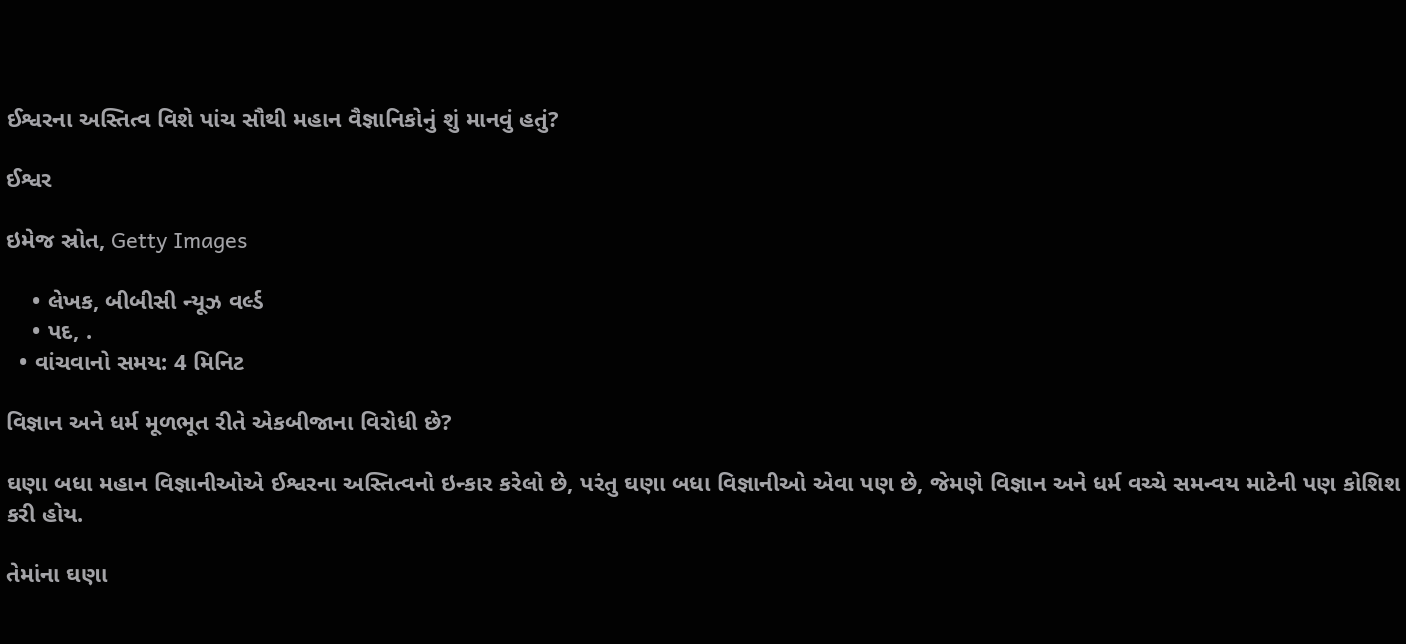ઈશ્વરના અસ્તિત્વ વિશે પાંચ સૌથી મહાન વૈજ્ઞાનિકોનું શું માનવું હતું?

ઈશ્વર

ઇમેજ સ્રોત, Getty Images

    • લેખક, બીબીસી ન્યૂઝ વર્લ્ડ
    • પદ, .
  • વાંચવાનો સમય: 4 મિનિટ

વિજ્ઞાન અને ધર્મ મૂળભૂત રીતે એકબીજાના વિરોધી છે?

ઘણા બધા મહાન વિજ્ઞાનીઓએ ઈશ્વરના અસ્તિત્વનો ઇન્કાર કરેલો છે, પરંતુ ઘણા બધા વિજ્ઞાનીઓ એવા પણ છે, જેમણે વિજ્ઞાન અને ધર્મ વચ્ચે સમન્વય માટેની પણ કોશિશ કરી હોય.

તેમાંના ઘણા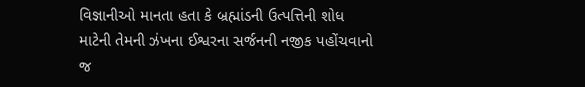વિજ્ઞાનીઓ માનતા હતા કે બ્રહ્માંડની ઉત્પત્તિની શોધ માટેની તેમની ઝંખના ઈશ્વરના સર્જનની નજીક પહોંચવાનો જ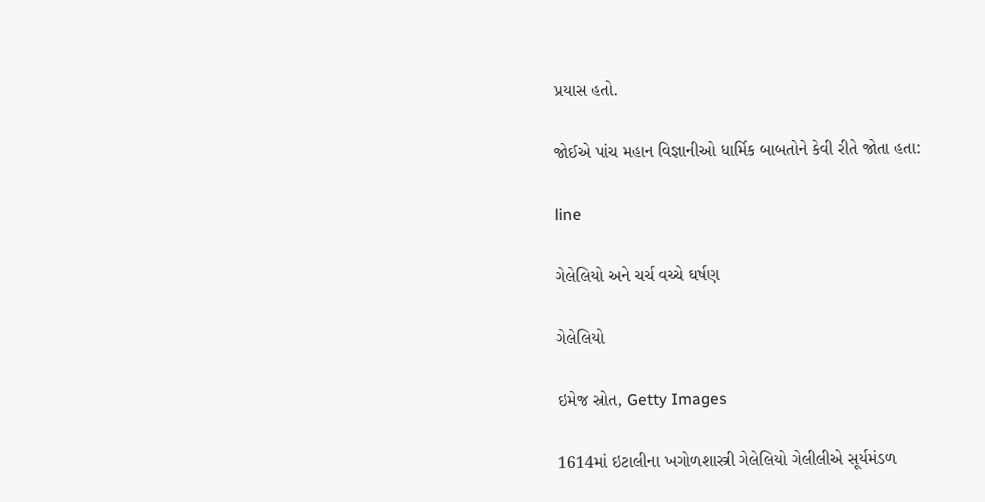પ્રયાસ હતો.

જોઈએ પાંચ મહાન વિજ્ઞાનીઓ ધાર્મિક બાબતોને કેવી રીતે જોતા હતા:

line

ગેલેલિયો અને ચર્ચ વચ્ચે ઘર્ષણ

ગેલેલિયો

ઇમેજ સ્રોત, Getty Images

1614માં ઇટાલીના ખગોળશાસ્ત્રી ગેલેલિયો ગેલીલીએ સૂર્યમંડળ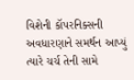વિશેની કૉપરનિક્સની અવધારણાને સમર્થન આપ્યું ત્યારે ચર્ચ તેની સામે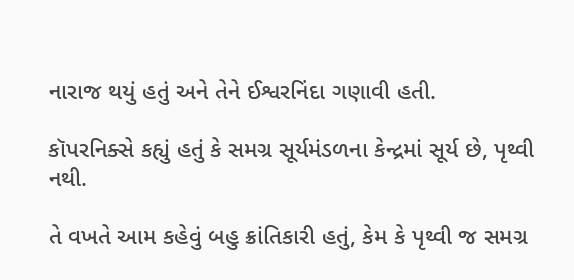નારાજ થયું હતું અને તેને ઈશ્વરનિંદા ગણાવી હતી.

કૉપરનિક્સે કહ્યું હતું કે સમગ્ર સૂર્યમંડળના કેન્દ્રમાં સૂર્ય છે, પૃથ્વી નથી.

તે વખતે આમ કહેવું બહુ ક્રાંતિકારી હતું, કેમ કે પૃથ્વી જ સમગ્ર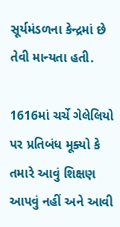સૂર્યમંડળના કેન્દ્રમાં છે તેવી માન્યતા હતી.

1616માં ચર્ચે ગેલેલિયો પર પ્રતિબંધ મૂક્યો કે તમારે આવું શિક્ષણ આપવું નહીં અને આવી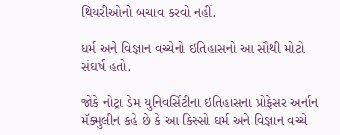થિયરીઓનો બચાવ કરવો નહીં.

ધર્મ અને વિજ્ઞાન વચ્ચેનો ઇતિહાસનો આ સૌથી મોટો સંઘર્ષ હતો.

જોકે નોટ્રા ડેમ યુનિવર્સિટીના ઇતિહાસના પ્રોફેસર અર્નાન મૅક્મુલીન કહે છે કે આ કિસ્સો ઘર્મ અને વિજ્ઞાન વચ્ચે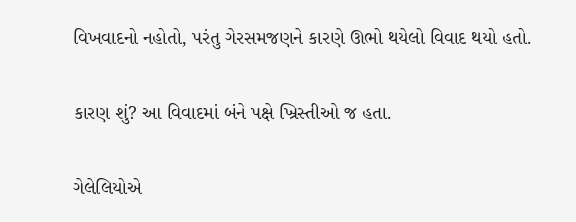વિખવાદનો નહોતો, પરંતુ ગેરસમજણને કારણે ઊભો થયેલો વિવાદ થયો હતો.

કારણ શું? આ વિવાદમાં બંને પક્ષે ખ્રિસ્તીઓ જ હતા.

ગેલેલિયોએ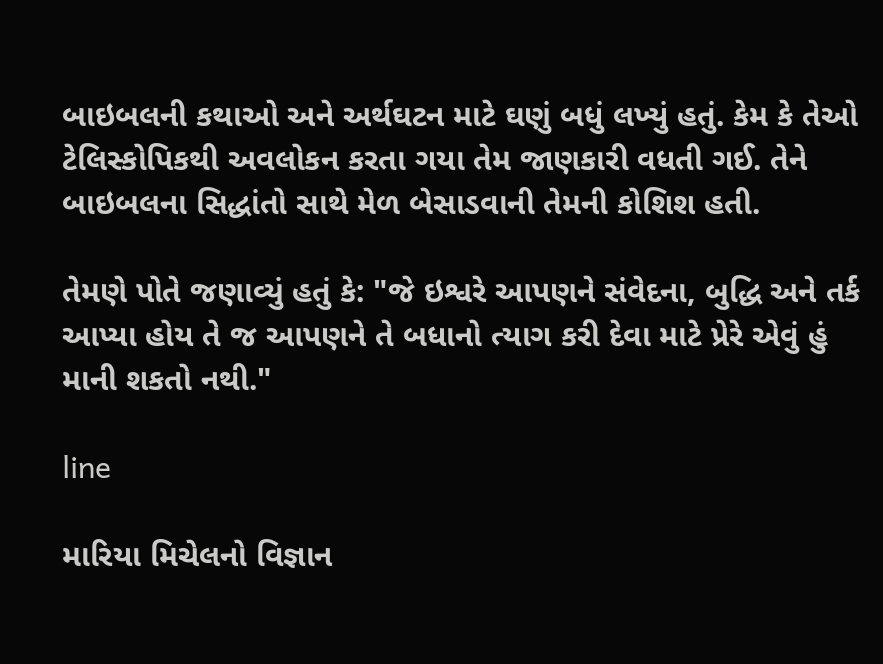બાઇબલની કથાઓ અને અર્થઘટન માટે ઘણું બધું લખ્યું હતું. કેમ કે તેઓ ટેલિસ્કોપિકથી અવલોકન કરતા ગયા તેમ જાણકારી વધતી ગઈ. તેને બાઇબલના સિદ્ધાંતો સાથે મેળ બેસાડવાની તેમની કોશિશ હતી.

તેમણે પોતે જણાવ્યું હતું કે: "જે ઇશ્વરે આપણને સંવેદના, બુદ્ધિ અને તર્ક આપ્યા હોય તે જ આપણને તે બધાનો ત્યાગ કરી દેવા માટે પ્રેરે એવું હું માની શકતો નથી."

line

મારિયા મિચેલનો વિજ્ઞાન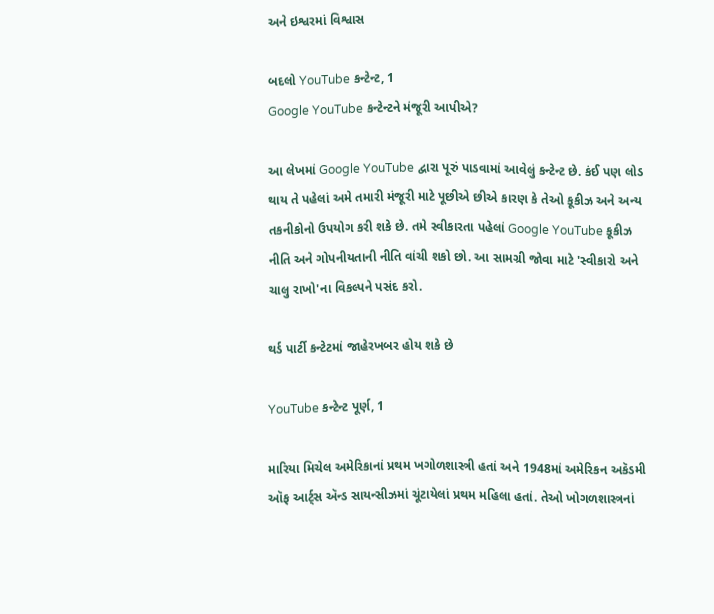અને ઇશ્વરમાં વિશ્વાસ

બદલો YouTube કન્ટેન્ટ, 1
Google YouTube કન્ટેન્ટને મંજૂરી આપીએ?

આ લેખમાં Google YouTube દ્વારા પૂરું પાડવામાં આવેલું કન્ટેન્ટ છે. કંઈ પણ લોડ થાય તે પહેલાં અમે તમારી મંજૂરી માટે પૂછીએ છીએ કારણ કે તેઓ કૂકીઝ અને અન્ય તકનીકોનો ઉપયોગ કરી શકે છે. તમે સ્વીકારતા પહેલાં Google YouTube કૂકીઝ નીતિ અને ગોપનીયતાની નીતિ વાંચી શકો છો. આ સામગ્રી જોવા માટે 'સ્વીકારો અને ચાલુ રાખો'ના વિકલ્પને પસંદ કરો.

થર્ડ પાર્ટી કન્ટેટમાં જાહેરખબર હોય શકે છે

YouTube કન્ટેન્ટ પૂર્ણ, 1

મારિયા મિચેલ અમેરિકાનાં પ્રથમ ખગોળશાસ્ત્રી હતાં અને 1948માં અમેરિકન અકૅડમી ઑફ આર્ટ્સ ઍન્ડ સાયન્સીઝમાં ચૂંટાયેલાં પ્રથમ મહિલા હતાં. તેઓ ખોગળશાસ્ત્રનાં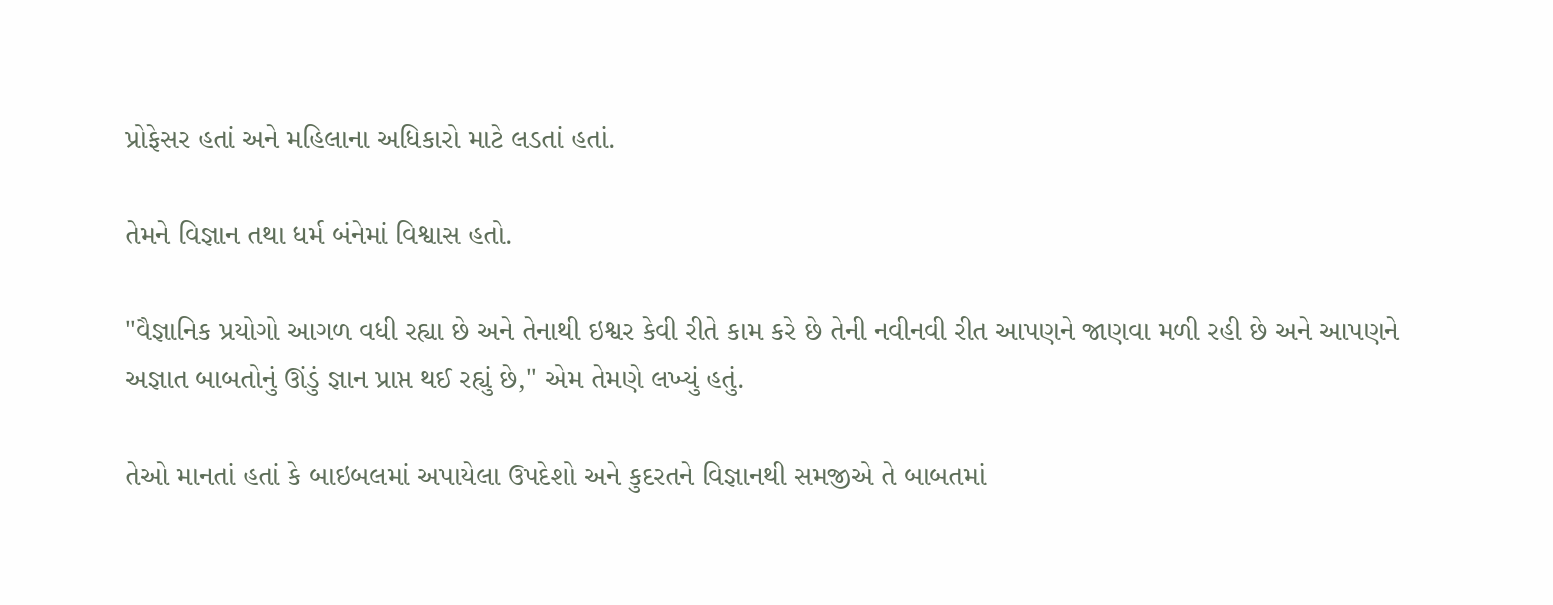પ્રોફેસર હતાં અને મહિલાના અધિકારો માટે લડતાં હતાં.

તેમને વિજ્ઞાન તથા ધર્મ બંનેમાં વિશ્વાસ હતો.

"વૈજ્ઞાનિક પ્રયોગો આગળ વધી રહ્યા છે અને તેનાથી ઇશ્વર કેવી રીતે કામ કરે છે તેની નવીનવી રીત આપણને જાણવા મળી રહી છે અને આપણને અજ્ઞાત બાબતોનું ઊંડું જ્ઞાન પ્રાપ્ત થઈ રહ્યું છે," એમ તેમણે લખ્યું હતું.

તેઓ માનતાં હતાં કે બાઇબલમાં અપાયેલા ઉપદેશો અને કુદરતને વિજ્ઞાનથી સમજીએ તે બાબતમાં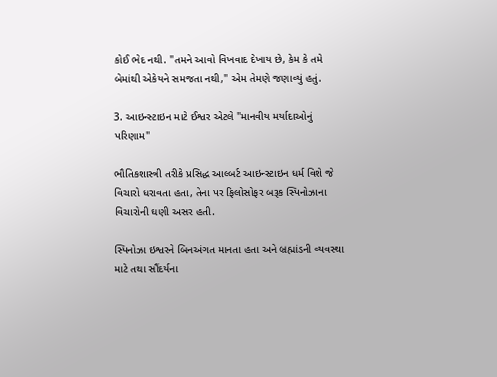કોઈ ભેદ નથી. "તમને આવો વિખવાદ દેખાય છે, કેમ કે તમે બેમાંથી એકેયને સમજતા નથી," એમ તેમણે જણાવ્યું હતું.

3. આઇન્સ્ટાઇન માટે ઈશ્વર એટલે "માનવીય મર્યાદાઓનું પરિણામ"

ભૌતિકશાસ્ત્રી તરીકે પ્રસિદ્ધ આલ્બર્ટ આઇન્સ્ટાઇન ધર્મ વિશે જે વિચારો ધરાવતા હતા, તેના પર ફિલોસોફર બરૂક સ્પિનોઝાના વિચારોની ઘણી અસર હતી.

સ્પિનોઝા ઇશ્વરને બિનઅંગત માનતા હતા અને બ્રહ્માંડની વ્યવસ્થા માટે તથા સૌંદર્યના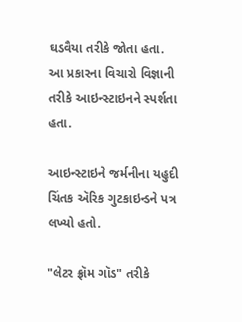ઘડવૈયા તરીકે જોતા હતા. આ પ્રકારના વિચારો વિજ્ઞાની તરીકે આઇન્સ્ટાઇનને સ્પર્શતા હતા.

આઇન્સ્ટાઇને જર્મનીના યહુદી ચિંતક ઍરિક ગુટકાઇન્ડને પત્ર લખ્યો હતો.

"લેટર ફ્રૉમ ગૉડ" તરીકે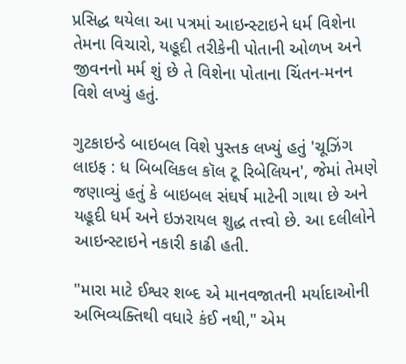પ્રસિદ્ધ થયેલા આ પત્રમાં આઇન્સ્ટાઇને ધર્મ વિશેના તેમના વિચારો, યહૂદી તરીકેની પોતાની ઓળખ અને જીવનનો મર્મ શું છે તે વિશેના પોતાના ચિંતન-મનન વિશે લખ્યું હતું.

ગુટકાઇન્ડે બાઇબલ વિશે પુસ્તક લખ્યું હતું 'ચૂઝિંગ લાઇફ : ધ બિબલિકલ કૉલ ટૂ રિબેલિયન', જેમાં તેમણે જણાવ્યું હતું કે બાઇબલ સંઘર્ષ માટેની ગાથા છે અને યહૂદી ધર્મ અને ઇઝરાયલ શુદ્ધ તત્ત્વો છે. આ દલીલોને આઇન્સ્ટાઇને નકારી કાઢી હતી.

"મારા માટે ઈશ્વર શબ્દ એ માનવજાતની મર્યાદાઓની અભિવ્યક્તિથી વધારે કંઈ નથી," એમ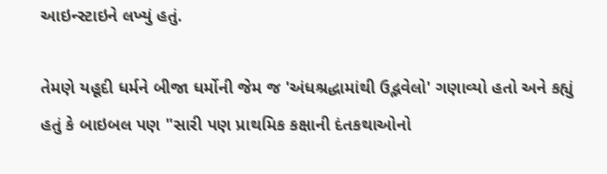આઇન્સ્ટાઇને લખ્યું હતું.

તેમણે યહૂદી ધર્મને બીજા ધર્મોની જેમ જ 'અંધશ્રદ્ધામાંથી ઉદ્ભવેલો' ગણાવ્યો હતો અને કહ્યું હતું કે બાઇબલ પણ "સારી પણ પ્રાથમિક કક્ષાની દંતકથાઓનો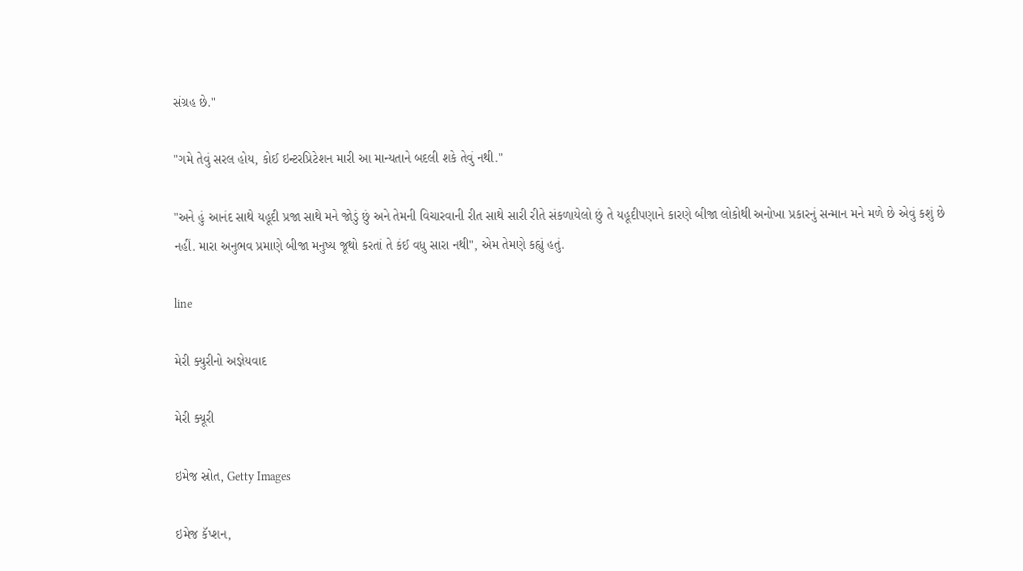સંગ્રહ છે."

"ગમે તેવું સરલ હોય, કોઈ ઇન્ટરપ્રિટેશન મારી આ માન્યતાને બદલી શકે તેવું નથી."

"અને હું આનંદ સાથે યહૂદી પ્રજા સાથે મને જોડું છું અને તેમની વિચારવાની રીત સાથે સારી રીતે સંકળાયેલો છું તે યહૂદીપણાને કારણે બીજા લોકોથી અનોખા પ્રકારનું સન્માન મને મળે છે એવું કશું છે નહીં. મારા અનુભવ પ્રમાણે બીજા મનુષ્ય જૂથો કરતાં તે કંઈ વધુ સારા નથી", એમ તેમણે કહ્યું હતું.

line

મેરી ક્યુરીનો અજ્ઞેયવાદ

મેરી ક્યૂરી

ઇમેજ સ્રોત, Getty Images

ઇમેજ કૅપ્શન,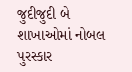જુદીજુદી બે શાખાઓમાં નોબલ પુરસ્કાર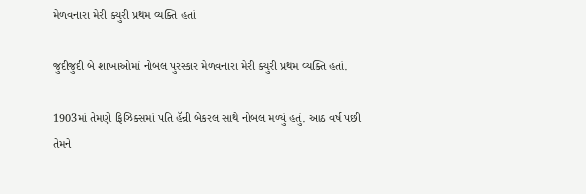મેળવનારા મેરી ક્યુરી પ્રથમ વ્યક્તિ હતાં

જુદીજુદી બે શાખાઓમાં નોબલ પુરસ્કાર મેળવનારા મેરી ક્યુરી પ્રથમ વ્યક્તિ હતાં.

1903માં તેમણે ફિઝિક્સમાં પતિ હૅન્રી બેકરલ સાથે નોબલ મળ્યું હતું. આઠ વર્ષ પછી તેમને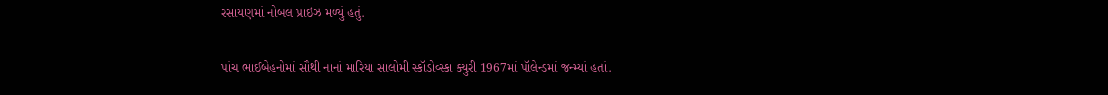રસાયણમાં નોબલ પ્રાઇઝ મળ્યું હતું.

પાંચ ભાઈબેહનોમાં સૌથી નાનાં મારિયા સાલોમી સ્કૉડોવ્સ્કા ક્યુરી 1967માં પૉલેન્ડમાં જન્મ્યાં હતાં.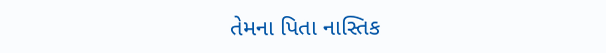તેમના પિતા નાસ્તિક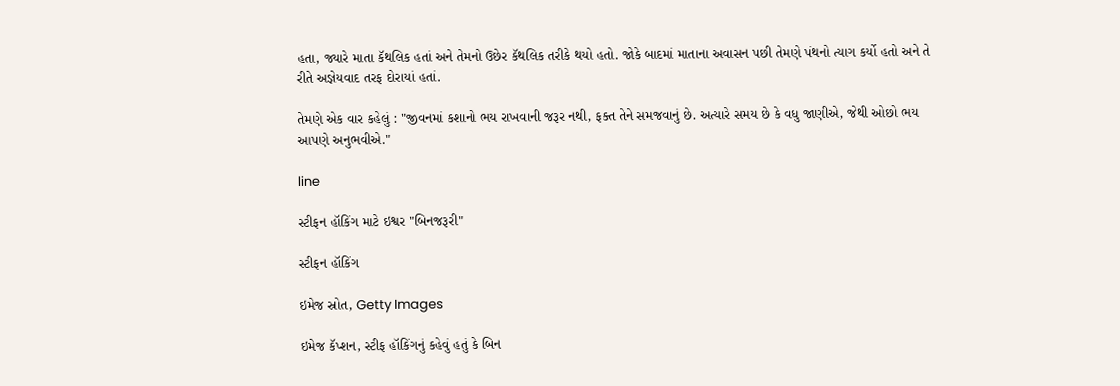હતા, જ્યારે માતા કૅથલિક હતાં અને તેમનો ઉછેર કૅથલિક તરીકે થયો હતો. જોકે બાદમાં માતાના અવાસન પછી તેમણે પંથનો ત્યાગ કર્યો હતો અને તે રીતે અજ્ઞેયવાદ તરફ દોરાયાં હતાં.

તેમણે એક વાર કહેલું : "જીવનમાં કશાનો ભય રાખવાની જરૂર નથી, ફક્ત તેને સમજવાનું છે. અત્યારે સમય છે કે વધુ જાણીએ, જેથી ઓછો ભય આપણે અનુભવીએ."

line

સ્ટીફન હૉકિંગ માટે ઇશ્વર "બિનજરૂરી"

સ્ટીફન હૉકિંગ

ઇમેજ સ્રોત, Getty Images

ઇમેજ કૅપ્શન, સ્ટીફ હૉકિંગનું કહેવું હતું કે બિન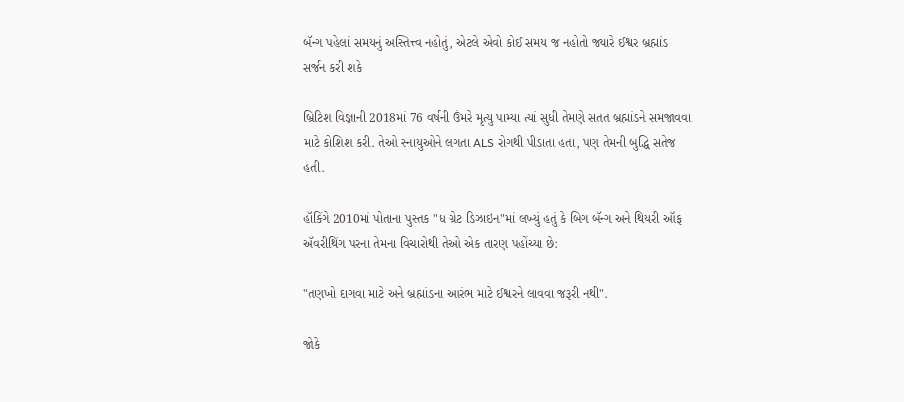બૅન્ગ પહેલાં સમયનું અસ્તિત્ત્વ નહોતું, એટલે એવો કોઈ સમય જ નહોતો જ્યારે ઈશ્વર બ્રહ્માંડ સર્જન કરી શકે

બ્રિટિશ વિજ્ઞાની 2018માં 76 વર્ષની ઉંમરે મૃત્યુ પામ્યા ત્યાં સુધી તેમણે સતત બ્રહ્માંડને સમજાવવા માટે કોશિશ કરી. તેઓ સ્નાયુઓને લગતા ALS રોગથી પીડાતા હતા, પણ તેમની બુદ્ધિ સતેજ હતી.

હૉકિંગે 2010માં પોતાના પુસ્તક "ધ ગ્રેટ ડિઝાઇન"માં લખ્યું હતું કે બિગ બૅન્ગ અને થિયરી ઑફ ઍવરીથિંગ પરના તેમના વિચારોથી તેઓ એક તારણ પહોંચ્યા છે:

"તણખો દાગવા માટે અને બ્રહ્માંડના આરંભ માટે ઈશ્વરને લાવવા જરૂરી નથી".

જોકે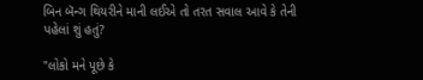બિન બૅન્ગ થિયરીને માની લઈએ તો તરત સવાલ આવે કે તેની પહેલાં શું હતું?

"લોકો મને પૂછે કે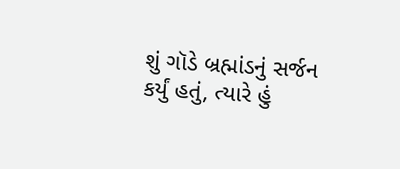શું ગૉડે બ્રહ્માંડનું સર્જન કર્યું હતું, ત્યારે હું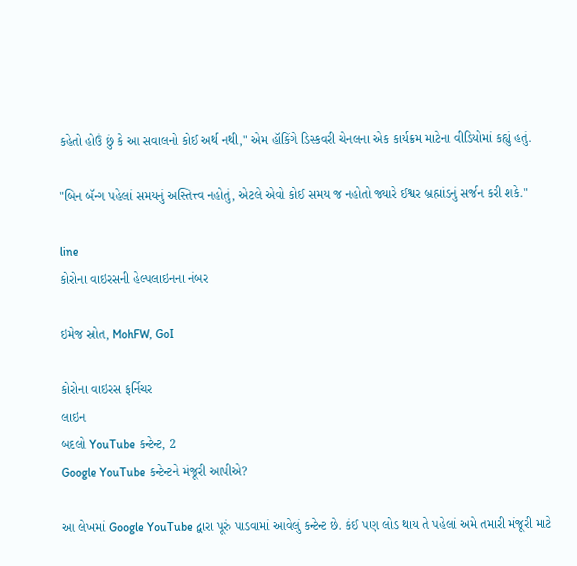કહેતો હોઉં છું કે આ સવાલનો કોઈ અર્થ નથી," એમ હૉકિંગે ડિસ્કવરી ચેનલના એક કાર્યક્રમ માટેના વીડિયોમાં કહ્યું હતું.

"બિન બૅન્ગ પહેલાં સમયનું અસ્તિત્ત્વ નહોતું, એટલે એવો કોઈ સમય જ નહોતો જ્યારે ઈશ્વર બ્રહ્માંડનું સર્જન કરી શકે."

line
કોરોના વાઇરસની હેલ્પલાઇનના નંબર

ઇમેજ સ્રોત, MohFW, GoI

કોરોના વાઇરસ ફર્નિચર
લાઇન
બદલો YouTube કન્ટેન્ટ, 2
Google YouTube કન્ટેન્ટને મંજૂરી આપીએ?

આ લેખમાં Google YouTube દ્વારા પૂરું પાડવામાં આવેલું કન્ટેન્ટ છે. કંઈ પણ લોડ થાય તે પહેલાં અમે તમારી મંજૂરી માટે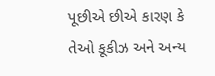પૂછીએ છીએ કારણ કે તેઓ કૂકીઝ અને અન્ય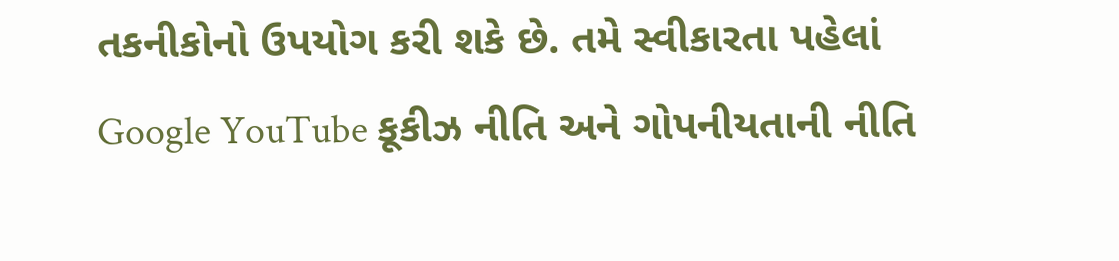તકનીકોનો ઉપયોગ કરી શકે છે. તમે સ્વીકારતા પહેલાં Google YouTube કૂકીઝ નીતિ અને ગોપનીયતાની નીતિ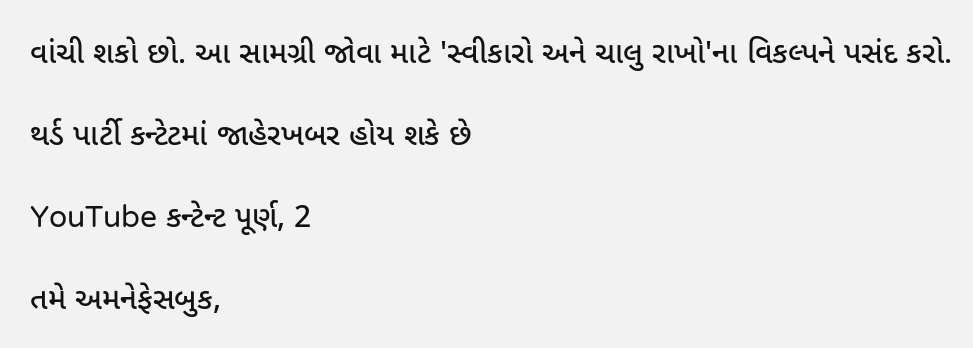વાંચી શકો છો. આ સામગ્રી જોવા માટે 'સ્વીકારો અને ચાલુ રાખો'ના વિકલ્પને પસંદ કરો.

થર્ડ પાર્ટી કન્ટેટમાં જાહેરખબર હોય શકે છે

YouTube કન્ટેન્ટ પૂર્ણ, 2

તમે અમનેફેસબુક,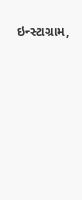ઇન્સ્ટાગ્રામ,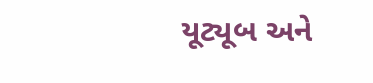યૂટ્યૂબ અને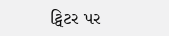ટ્વિટર પર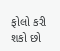ફોલો કરી શકો છો